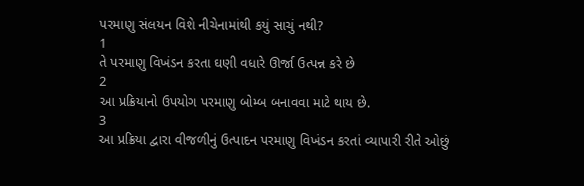પરમાણુ સંલયન વિશે નીચેનામાંથી કયું સાચું નથી?
1
તે પરમાણુ વિખંડન કરતા ઘણી વધારે ઊર્જા ઉત્પન્ન કરે છે
2
આ પ્રક્રિયાનો ઉપયોગ પરમાણુ બોમ્બ બનાવવા માટે થાય છે.
3
આ પ્રક્રિયા દ્વારા વીજળીનું ઉત્પાદન પરમાણુ વિખંડન કરતાં વ્યાપારી રીતે ઓછું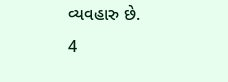વ્યવહારુ છે.
4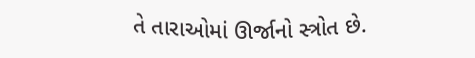તે તારાઓમાં ઊર્જાનો સ્ત્રોત છે.